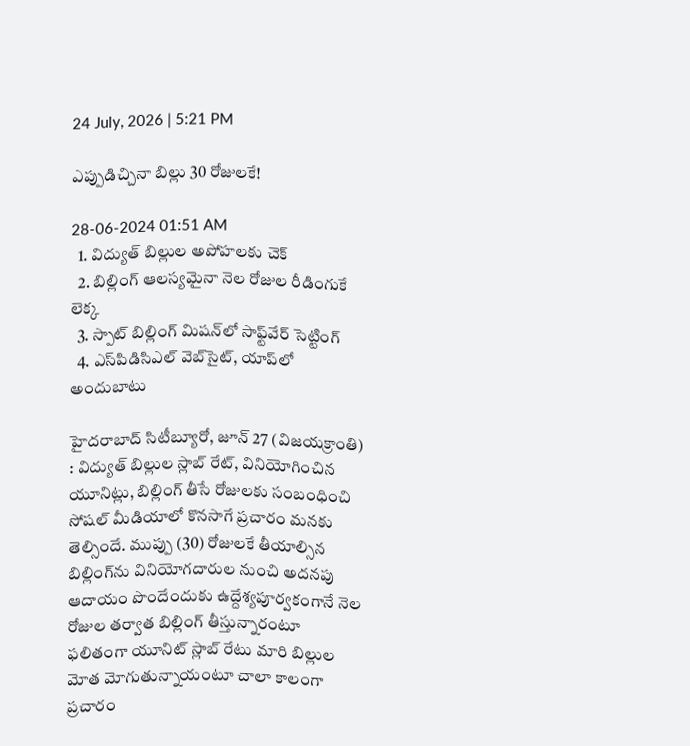24 July, 2026 | 5:21 PM

ఎప్పుడిచ్చినా బిల్లు 30 రోజులకే!

28-06-2024 01:51 AM
  1. విద్యుత్ బిల్లుల అపోహలకు చెక్
  2. బిల్లింగ్ ఆలస్యమైనా నెల రోజుల రీడింగుకే లెక్క
  3. స్పాట్ బిల్లింగ్ మిషన్‌లో సాఫ్ట్‌వేర్ సెట్టింగ్
  4. ఎస్‌పిడిసిఎల్ వెబ్‌సైట్, యాప్‌లో అందుబాటు

హైదరాబాద్ సిటీబ్యూరో, జూన్ 27 (విజయక్రాంతి) : విద్యుత్ బిల్లుల స్లాబ్ రేట్, వినియోగించిన యూనిట్లు, బిల్లింగ్ తీసే రోజులకు సంబంధించి సోషల్ మీడియాలో కొనసాగే ప్రచారం మనకు తెల్సిందే. ముప్పు (30) రోజులకే తీయాల్సిన బిల్లింగ్‌ను వినియోగదారుల నుంచి అదనపు ఆదాయం పొందేందుకు ఉద్దేశ్యపూర్వకంగానే నెల రోజుల తర్వాత బిల్లింగ్ తీస్తున్నారంటూ ఫలితంగా యూనిట్ స్లాబ్ రేటు మారి బిల్లుల మోత మోగుతున్నాయంటూ చాలా కాలంగా ప్రచారం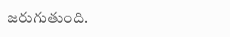జరుగుతుంది.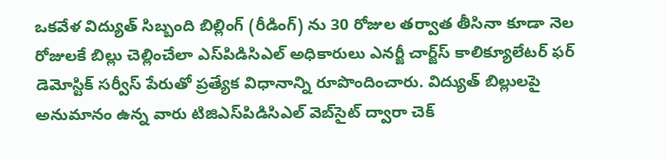ఒకవేళ విద్యుత్ సిబ్బంది బిల్లింగ్ (రీడింగ్) ను 30 రోజుల తర్వాత తీసినా కూడా నెల రోజులకే బిల్లు చెల్లించేలా ఎస్‌పిడిసిఎల్ అధికారులు ఎనర్జీ చార్జ్‌స్ కాలిక్యూలేటర్ ఫర్ డెమోస్టిక్ సర్వీస్ పేరుతో ప్రత్యేక విధానాన్ని రూపొందించారు. విద్యుత్ బిల్లులపై అనుమానం ఉన్న వారు టిజిఎస్‌పిడిసిఎల్ వెబ్‌సైట్ ద్వారా చెక్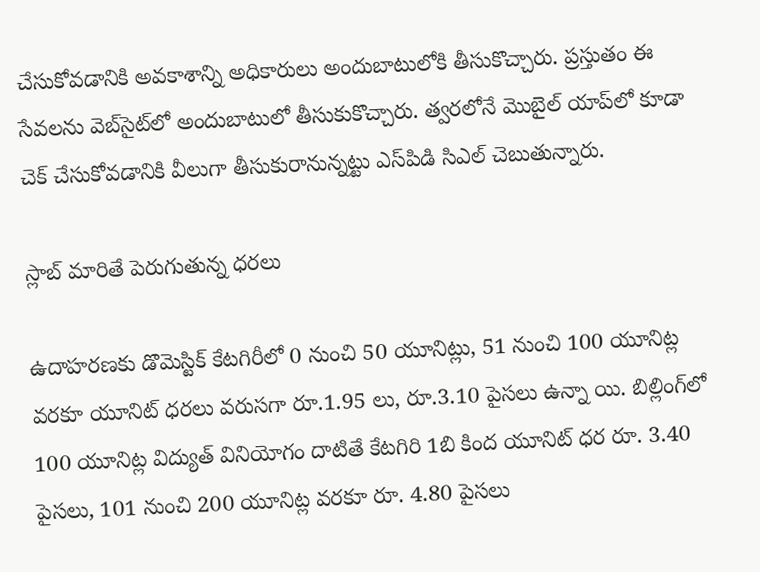చేసుకోవడానికి అవకాశాన్ని అధికారులు అందుబాటులోకి తీసుకొచ్చారు. ప్రస్తుతం ఈ సేవలను వెబ్‌సైట్‌లో అందుబాటులో తీసుకుకొచ్చారు. త్వరలోనే మొబైల్ యాప్‌లో కూడా చెక్ చేసుకోవడానికి వీలుగా తీసుకురానున్నట్టు ఎస్‌పిడి సిఎల్ చెబుతున్నారు.

స్లాబ్ మారితే పెరుగుతున్న ధరలు

ఉదాహరణకు డొమెస్టిక్ కేటగిరీలో 0 నుంచి 50 యూనిట్లు, 51 నుంచి 100 యూనిట్ల వరకూ యూనిట్ ధరలు వరుసగా రూ.1.95 లు, రూ.3.10 పైసలు ఉన్నా యి. బిల్లింగ్‌లో 100 యూనిట్ల విద్యుత్ వినియోగం దాటితే కేటగిరి 1బి కింద యూనిట్ ధర రూ. 3.40 పైసలు, 101 నుంచి 200 యూనిట్ల వరకూ రూ. 4.80 పైసలు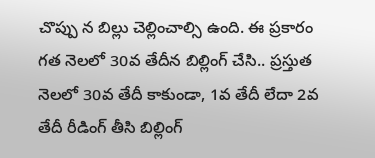చొప్పు న బిల్లు చెల్లించాల్సి ఉంది. ఈ ప్రకారం గత నెలలో 30వ తేదీన బిల్లింగ్ చేసి.. ప్రస్తుత నెలలో 30వ తేదీ కాకుండా, 1వ తేదీ లేదా 2వ తేదీ రీడింగ్ తీసి బిల్లింగ్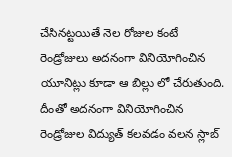చేసినట్టయితే నెల రోజుల కంటే రెండ్రోజులు అదనంగా వినియోగించిన యూనిట్లు కూడా ఆ బిల్లు లో చేరుతుంది. దీంతో అదనంగా వినియోగించిన రెండ్రోజుల విద్యుత్ కలవడం వలన స్లాబ్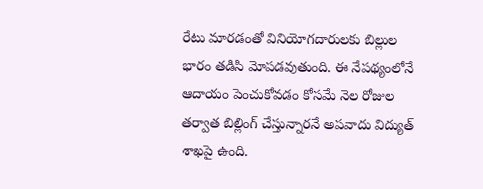రేటు మారడంతో వినియోగదారులకు బిల్లుల భారం తడిసి మోపడవుతుంది. ఈ నేపథ్యంలోనే ఆదాయం పెంచుకోవడం కోసమే నెల రోజుల తర్వాత బిల్లింగ్ చేస్తున్నారనే అపవాదు విద్యుత్ శాఖపై ఉంది.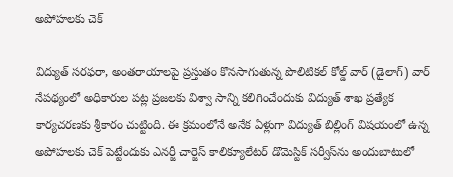అపోహలకు చెక్

విద్యుత్ సరఫరా, అంతరాయాలపై ప్రస్తుతం కొనసాగుతున్న పొలిటికల్ కోల్డ్ వార్ (డైలాగ్) వార్ నేపథ్యంలో అధికారుల పట్ల ప్రజలకు విశ్వా సాన్ని కలిగించేందుకు విద్యుత్ శాఖ ప్రత్యేక కార్యచరణకు శ్రీకారం చుట్టింది. ఈ క్రమంలోనే అనేక ఏళ్లుగా విద్యుత్ బిల్లింగ్ విషయంలో ఉన్న అపోహలకు చెక్ పెట్టేందుకు ఎనర్జీ చార్జెస్ కాలిక్యూలేటర్ డొమెస్టిక్ సర్వీస్‌ను అందుబాటులో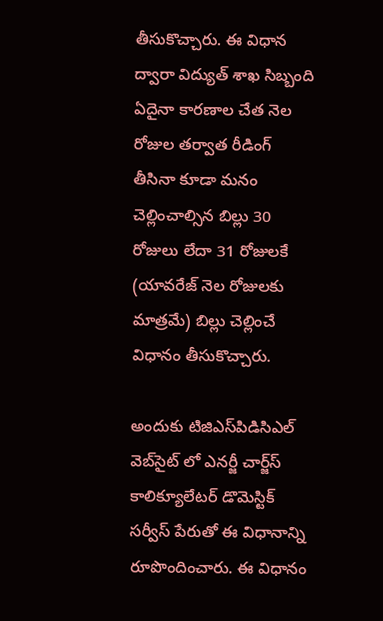తీసుకొచ్చారు. ఈ విధాన ద్వారా విద్యుత్ శాఖ సిబ్బంది ఏదైనా కారణాల చేత నెల రోజుల తర్వాత రీడింగ్ తీసినా కూడా మనం చెల్లించాల్సిన బిల్లు 30 రోజులు లేదా 31 రోజులకే (యావరేజ్ నెల రోజులకు మాత్రమే) బిల్లు చెల్లించే విధానం తీసుకొచ్చారు.

అందుకు టిజిఎస్‌పిడిసిఎల్ వెబ్‌సైట్ లో ఎనర్జీ చార్జ్‌స్ కాలిక్యూలేటర్ డొమెస్టిక్ సర్వీస్ పేరుతో ఈ విధానాన్ని రూపొందించారు. ఈ విధానం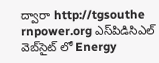ద్వారా http://tgsouthe rnpower.org ఎస్‌పిడిసిఎల్ వెబ్‌సైట్ లో Energy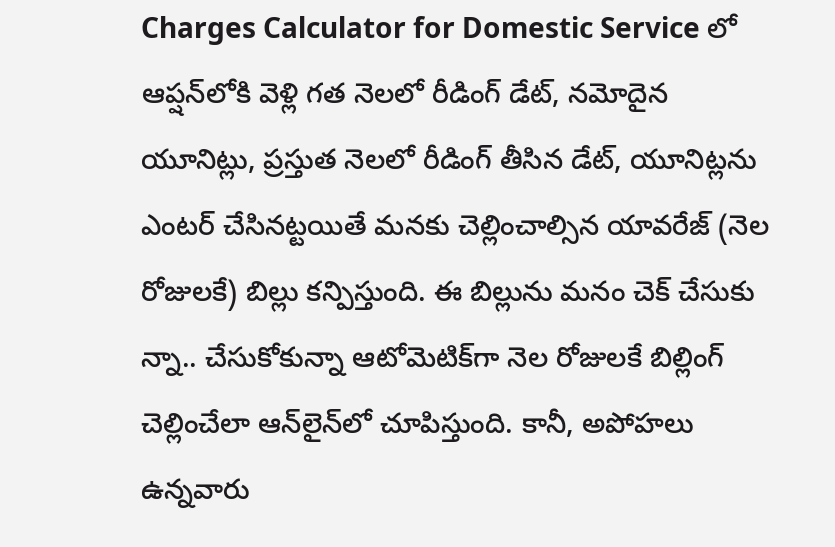Charges Calculator for Domestic Service లో ఆప్షన్‌లోకి వెళ్లి గత నెలలో రీడింగ్ డేట్, నమోదైన యూనిట్లు, ప్రస్తుత నెలలో రీడింగ్ తీసిన డేట్, యూనిట్లను ఎంటర్ చేసినట్టయితే మనకు చెల్లించాల్సిన యావరేజ్ (నెల రోజులకే) బిల్లు కన్పిస్తుంది. ఈ బిల్లును మనం చెక్ చేసుకు న్నా.. చేసుకోకున్నా ఆటోమెటిక్‌గా నెల రోజులకే బిల్లింగ్ చెల్లించేలా ఆన్‌లైన్‌లో చూపిస్తుంది. కానీ, అపోహలు ఉన్నవారు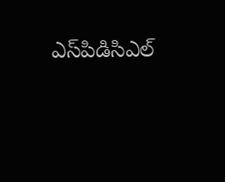ఎస్‌పిడిసిఎల్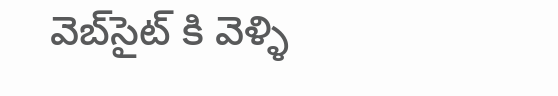వెబ్‌సైట్ కి వెళ్ళి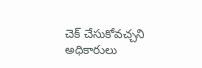చెక్ చేసుకోవచ్చని అధికారులు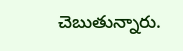చెబుతున్నారు.